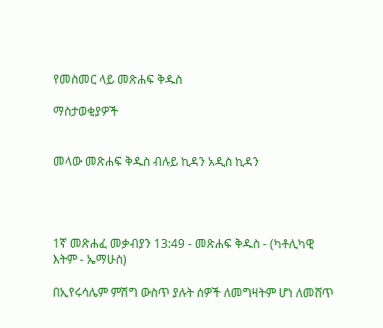የመስመር ላይ መጽሐፍ ቅዱስ

ማስታወቂያዎች


መላው መጽሐፍ ቅዱስ ብሉይ ኪዳን አዲስ ኪዳን




1ኛ መጽሐፈ መቃብያን 13:49 - መጽሐፍ ቅዱስ - (ካቶሊካዊ እትም - ኤማሁስ)

በኢየሩሳሌም ምሽግ ውስጥ ያሉት ሰዎች ለመግዛትም ሆነ ለመሸጥ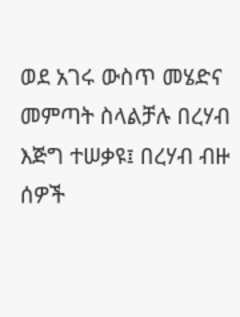ወደ አገሩ ውስጥ መሄድና መምጣት ስላልቻሉ በረሃብ እጅግ ተሠቃዩ፤ በረሃብ ብዙ ሰዎች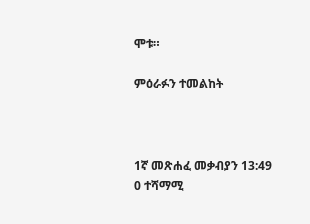ሞቱ።

ምዕራፉን ተመልከት



1ኛ መጽሐፈ መቃብያን 13:49
0 ተሻማሚ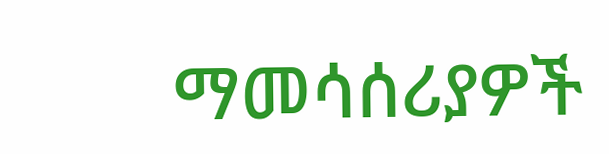ማመሳሰሪያዎች